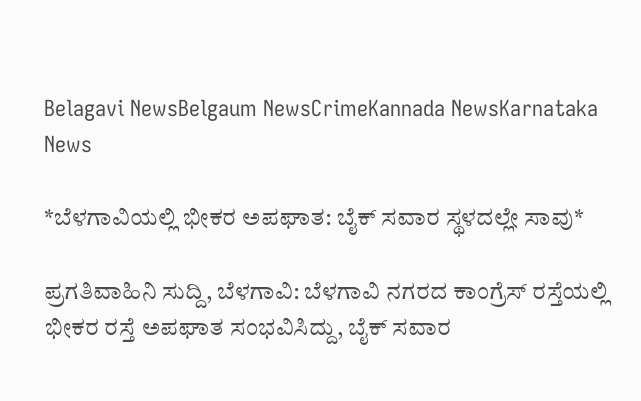Belagavi NewsBelgaum NewsCrimeKannada NewsKarnataka News

*ಬೆಳಗಾವಿಯಲ್ಲಿ ಭೀಕರ ಅಪಘಾತ: ಬೈಕ್ ಸವಾರ ಸ್ಥಳದಲ್ಲೇ ಸಾವು*

ಪ್ರಗತಿವಾಹಿನಿ ಸುದ್ದಿ, ಬೆಳಗಾವಿ: ಬೆಳಗಾವಿ ನಗರದ ಕಾಂಗ್ರೆಸ್ ರಸ್ತೆಯಲ್ಲಿ ಭೀಕರ ರಸ್ತೆ ಅಪಘಾತ ಸಂಭವಿಸಿದ್ದು, ಬೈಕ್ ಸವಾರ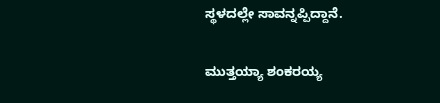ಸ್ಥಳದಲ್ಲೇ ಸಾವನ್ನಪ್ಪಿದ್ದಾನೆ.

ಮುತ್ತಯ್ಯಾ ಶಂಕರಯ್ಯ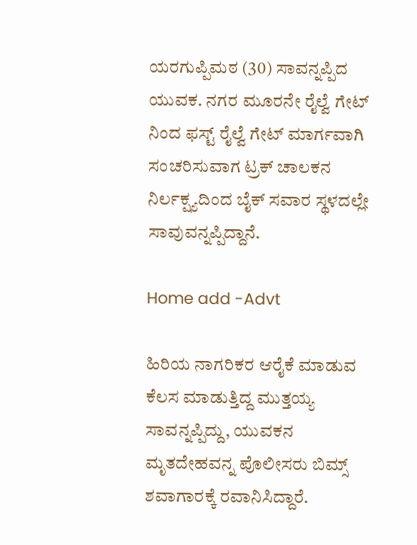ಯರಗುಪ್ಪಿಮಠ (30) ಸಾವನ್ನಪ್ಪಿದ ಯುವಕ. ನಗರ ಮೂರನೇ ರೈಲ್ವೆ ಗೇಟ್ ನಿಂದ ಫಸ್ಟ್ ರೈಲ್ವೆ ಗೇಟ್ ಮಾರ್ಗವಾಗಿ ಸಂಚರಿಸುವಾಗ ಟ್ರಕ್ ಚಾಲಕ‌ನ ನಿರ್ಲಕ್ಷ್ಯದಿಂದ ಬೈಕ್ ಸವಾರ ಸ್ಥಳದಲ್ಲೇ ಸಾವುವನ್ನಪ್ಪಿದ್ದಾನೆ.

Home add -Advt

ಹಿರಿಯ ನಾಗರಿಕರ ಆರೈಕೆ ಮಾಡುವ ಕೆಲಸ ಮಾಡುತ್ತಿದ್ದ ಮುತ್ತಯ್ಯ ಸಾವನ್ನಪ್ಪಿದ್ದು, ಯುವಕನ ಮೃತದೇಹವನ್ನ ಪೊಲೀಸರು ಬಿಮ್ಸ್ ಶವಾಗಾರಕ್ಕೆ ರವಾನಿಸಿದ್ದಾರೆ.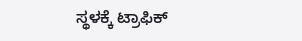ಸ್ಥಳಕ್ಕೆ ಟ್ರಾಫಿಕ್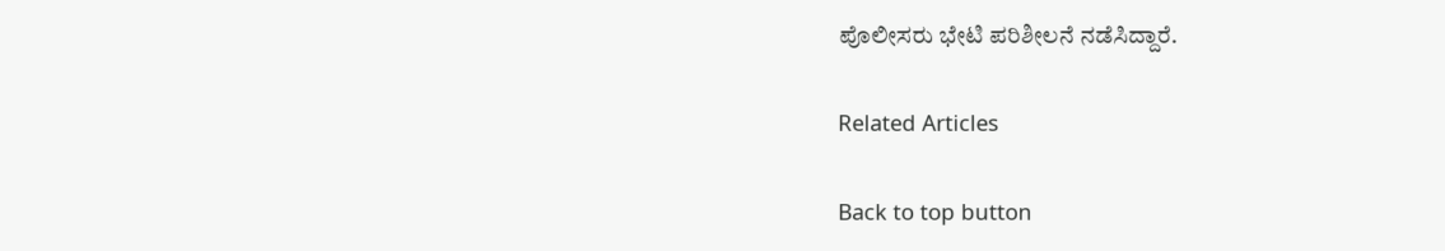ಪೊಲೀಸರು ಭೇಟಿ ಪರಿಶೀಲನೆ ನಡೆಸಿದ್ದಾರೆ.

Related Articles

Back to top button